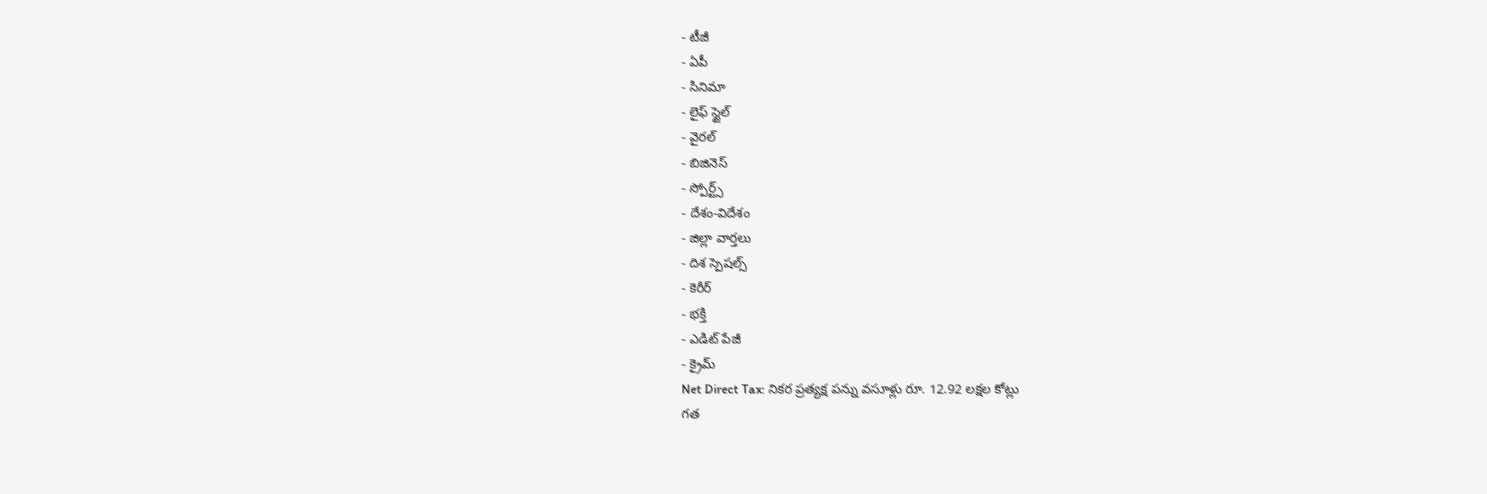- టీజీ
- ఏపీ
- సినిమా
- లైఫ్ స్టైల్
- వైరల్
- బిజినెస్
- స్పోర్ట్స్
- దేశం-విదేశం
- జిల్లా వార్తలు
- దిశ స్పెషల్స్
- కెరీర్
- భక్తి
- ఎడిట్ పేజీ
- క్రైమ్
Net Direct Tax: నికర ప్రత్యక్ష పన్ను వసూళ్లు రూ. 12.92 లక్షల కోట్లు
గత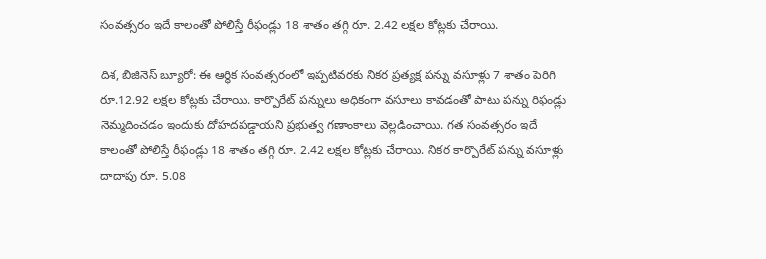సంవత్సరం ఇదే కాలంతో పోలిస్తే రీఫండ్లు 18 శాతం తగ్గి రూ. 2.42 లక్షల కోట్లకు చేరాయి.

దిశ, బిజినెస్ బ్యూరో: ఈ ఆర్థిక సంవత్సరంలో ఇప్పటివరకు నికర ప్రత్యక్ష పన్ను వసూళ్లు 7 శాతం పెరిగి రూ.12.92 లక్షల కోట్లకు చేరాయి. కార్పొరేట్ పన్నులు అధికంగా వసూలు కావడంతో పాటు పన్ను రిఫండ్లు నెమ్మదించడం ఇందుకు దోహదపడ్డాయని ప్రభుత్వ గణాంకాలు వెల్లడించాయి. గత సంవత్సరం ఇదే కాలంతో పోలిస్తే రీఫండ్లు 18 శాతం తగ్గి రూ. 2.42 లక్షల కోట్లకు చేరాయి. నికర కార్పొరేట్ పన్ను వసూళ్లు దాదాపు రూ. 5.08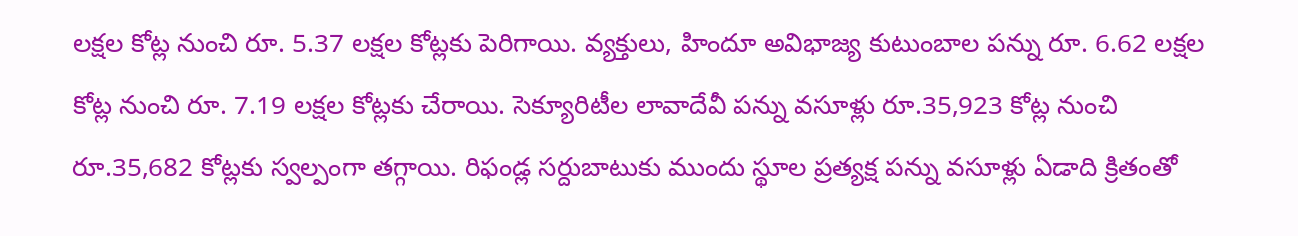లక్షల కోట్ల నుంచి రూ. 5.37 లక్షల కోట్లకు పెరిగాయి. వ్యక్తులు, హిందూ అవిభాజ్య కుటుంబాల పన్ను రూ. 6.62 లక్షల కోట్ల నుంచి రూ. 7.19 లక్షల కోట్లకు చేరాయి. సెక్యూరిటీల లావాదేవీ పన్ను వసూళ్లు రూ.35,923 కోట్ల నుంచి రూ.35,682 కోట్లకు స్వల్పంగా తగ్గాయి. రిఫండ్ల సర్దుబాటుకు ముందు స్థూల ప్రత్యక్ష పన్ను వసూళ్లు ఏడాది క్రితంతో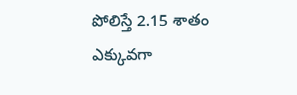పోలిస్తే 2.15 శాతం ఎక్కువగా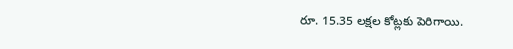రూ. 15.35 లక్షల కోట్లకు పెరిగాయి.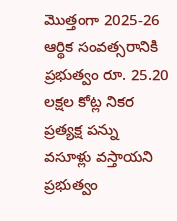మొత్తంగా 2025-26 ఆర్థిక సంవత్సరానికి ప్రభుత్వం రూ. 25.20 లక్షల కోట్ల నికర ప్రత్యక్ష పన్ను వసూళ్లు వస్తాయని ప్రభుత్వం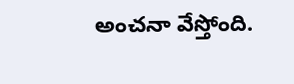అంచనా వేస్తోంది.